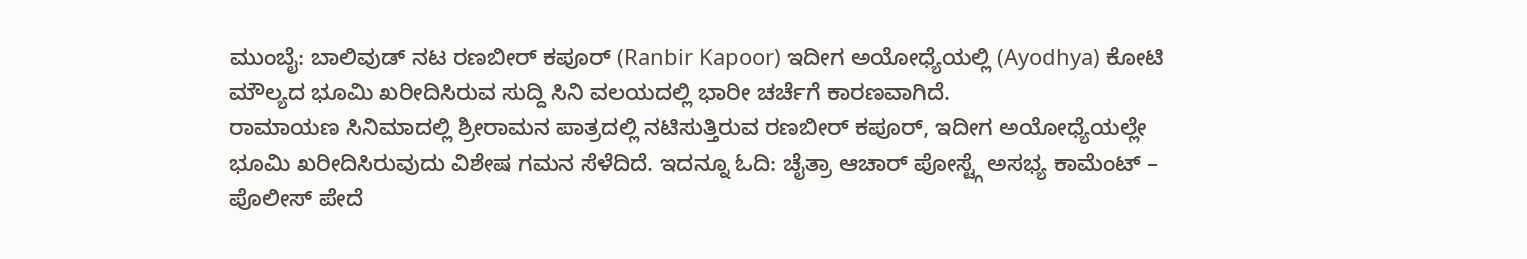ಮುಂಬೈ: ಬಾಲಿವುಡ್ ನಟ ರಣಬೀರ್ ಕಪೂರ್ (Ranbir Kapoor) ಇದೀಗ ಅಯೋಧ್ಯೆಯಲ್ಲಿ (Ayodhya) ಕೋಟಿ ಮೌಲ್ಯದ ಭೂಮಿ ಖರೀದಿಸಿರುವ ಸುದ್ದಿ ಸಿನಿ ವಲಯದಲ್ಲಿ ಭಾರೀ ಚರ್ಚೆಗೆ ಕಾರಣವಾಗಿದೆ.
ರಾಮಾಯಣ ಸಿನಿಮಾದಲ್ಲಿ ಶ್ರೀರಾಮನ ಪಾತ್ರದಲ್ಲಿ ನಟಿಸುತ್ತಿರುವ ರಣಬೀರ್ ಕಪೂರ್, ಇದೀಗ ಅಯೋಧ್ಯೆಯಲ್ಲೇ ಭೂಮಿ ಖರೀದಿಸಿರುವುದು ವಿಶೇಷ ಗಮನ ಸೆಳೆದಿದೆ. ಇದನ್ನೂ ಓದಿ: ಚೈತ್ರಾ ಆಚಾರ್ ಪೋಸ್ಟ್ಗೆ ಅಸಭ್ಯ ಕಾಮೆಂಟ್ – ಪೊಲೀಸ್ ಪೇದೆ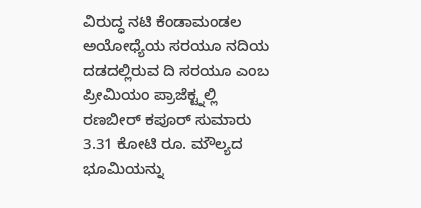ವಿರುದ್ಧ ನಟಿ ಕೆಂಡಾಮಂಡಲ
ಅಯೋಧ್ಯೆಯ ಸರಯೂ ನದಿಯ ದಡದಲ್ಲಿರುವ ದಿ ಸರಯೂ ಎಂಬ ಪ್ರೀಮಿಯಂ ಪ್ರಾಜೆಕ್ಟ್ನಲ್ಲಿ ರಣಬೀರ್ ಕಪೂರ್ ಸುಮಾರು 3.31 ಕೋಟಿ ರೂ. ಮೌಲ್ಯದ ಭೂಮಿಯನ್ನು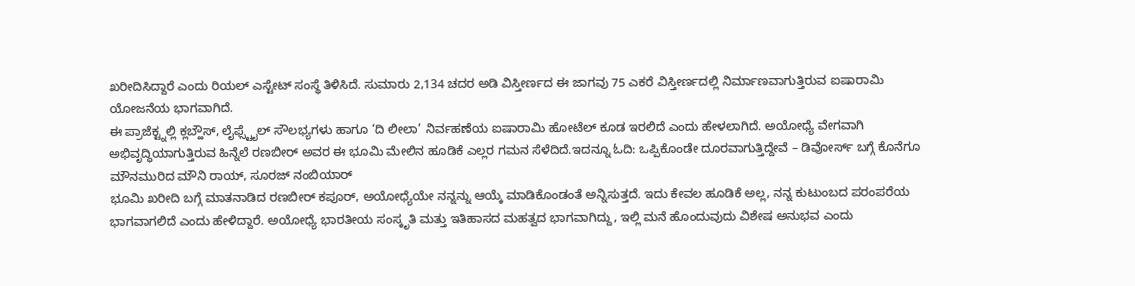ಖರೀದಿಸಿದ್ದಾರೆ ಎಂದು ರಿಯಲ್ ಎಸ್ಟೇಟ್ ಸಂಸ್ಥೆ ತಿಳಿಸಿದೆ. ಸುಮಾರು 2,134 ಚದರ ಅಡಿ ವಿಸ್ತೀರ್ಣದ ಈ ಜಾಗವು 75 ಎಕರೆ ವಿಸ್ತೀರ್ಣದಲ್ಲಿ ನಿರ್ಮಾಣವಾಗುತ್ತಿರುವ ಐಷಾರಾಮಿ ಯೋಜನೆಯ ಭಾಗವಾಗಿದೆ.
ಈ ಪ್ರಾಜೆಕ್ಟ್ನಲ್ಲಿ ಕ್ಲಬ್ಹೌಸ್, ಲೈಫ್ಸ್ಟೈಲ್ ಸೌಲಭ್ಯಗಳು ಹಾಗೂ ‘ದಿ ಲೀಲಾ’ ನಿರ್ವಹಣೆಯ ಐಷಾರಾಮಿ ಹೋಟೆಲ್ ಕೂಡ ಇರಲಿದೆ ಎಂದು ಹೇಳಲಾಗಿದೆ. ಅಯೋಧ್ಯೆ ವೇಗವಾಗಿ ಅಭಿವೃದ್ಧಿಯಾಗುತ್ತಿರುವ ಹಿನ್ನೆಲೆ ರಣಬೀರ್ ಅವರ ಈ ಭೂಮಿ ಮೇಲಿನ ಹೂಡಿಕೆ ಎಲ್ಲರ ಗಮನ ಸೆಳೆದಿದೆ.ಇದನ್ನೂ ಓದಿ: ಒಪ್ಪಿಕೊಂಡೇ ದೂರವಾಗುತ್ತಿದ್ದೇವೆ – ಡಿವೋರ್ಸ್ ಬಗ್ಗೆ ಕೊನೆಗೂ ಮೌನಮುರಿದ ಮೌನಿ ರಾಯ್, ಸೂರಜ್ ನಂಬಿಯಾರ್
ಭೂಮಿ ಖರೀದಿ ಬಗ್ಗೆ ಮಾತನಾಡಿದ ರಣಬೀರ್ ಕಪೂರ್, ಅಯೋಧ್ಯೆಯೇ ನನ್ನನ್ನು ಆಯ್ಕೆ ಮಾಡಿಕೊಂಡಂತೆ ಅನ್ನಿಸುತ್ತದೆ. ಇದು ಕೇವಲ ಹೂಡಿಕೆ ಅಲ್ಲ, ನನ್ನ ಕುಟುಂಬದ ಪರಂಪರೆಯ ಭಾಗವಾಗಲಿದೆ ಎಂದು ಹೇಳಿದ್ದಾರೆ. ಅಯೋಧ್ಯೆ ಭಾರತೀಯ ಸಂಸ್ಕೃತಿ ಮತ್ತು ಇತಿಹಾಸದ ಮಹತ್ವದ ಭಾಗವಾಗಿದ್ದು, ಇಲ್ಲಿ ಮನೆ ಹೊಂದುವುದು ವಿಶೇಷ ಅನುಭವ ಎಂದು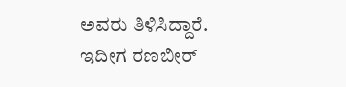ಅವರು ತಿಳಿಸಿದ್ದಾರೆ.
ಇದೀಗ ರಣಬೀರ್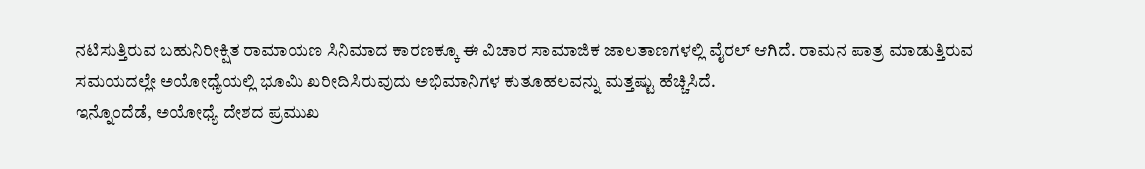ನಟಿಸುತ್ತಿರುವ ಬಹುನಿರೀಕ್ಷಿತ ರಾಮಾಯಣ ಸಿನಿಮಾದ ಕಾರಣಕ್ಕೂ ಈ ವಿಚಾರ ಸಾಮಾಜಿಕ ಜಾಲತಾಣಗಳಲ್ಲಿ ವೈರಲ್ ಆಗಿದೆ. ರಾಮನ ಪಾತ್ರ ಮಾಡುತ್ತಿರುವ ಸಮಯದಲ್ಲೇ ಅಯೋಧ್ಯೆಯಲ್ಲಿ ಭೂಮಿ ಖರೀದಿಸಿರುವುದು ಅಭಿಮಾನಿಗಳ ಕುತೂಹಲವನ್ನು ಮತ್ತಷ್ಟು ಹೆಚ್ಚಿಸಿದೆ.
ಇನ್ನೊಂದೆಡೆ, ಅಯೋಧ್ಯೆ ದೇಶದ ಪ್ರಮುಖ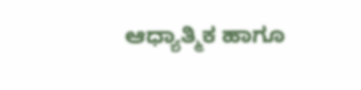ಆಧ್ಯಾತ್ಮಿಕ ಹಾಗೂ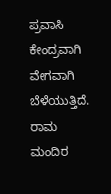ಪ್ರವಾಸಿ ಕೇಂದ್ರವಾಗಿ ವೇಗವಾಗಿ ಬೆಳೆಯುತ್ತಿದೆ. ರಾಮ ಮಂದಿರ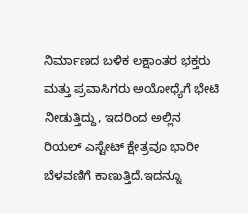ನಿರ್ಮಾಣದ ಬಳಿಕ ಲಕ್ಷಾಂತರ ಭಕ್ತರು ಮತ್ತು ಪ್ರವಾಸಿಗರು ಅಯೋಧ್ಯೆಗೆ ಭೇಟಿ ನೀಡುತ್ತಿದ್ದು, ಇದರಿಂದ ಅಲ್ಲಿನ ರಿಯಲ್ ಎಸ್ಟೇಟ್ ಕ್ಷೇತ್ರವೂ ಭಾರೀ ಬೆಳವಣಿಗೆ ಕಾಣುತ್ತಿದೆ.ಇದನ್ನೂ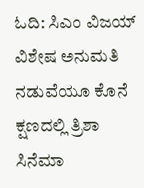ಓದಿ: ಸಿಎಂ ವಿಜಯ್ ವಿಶೇಷ ಅನುಮತಿ ನಡುವೆಯೂ ಕೊನೆ ಕ್ಷಣದಲ್ಲಿ ತ್ರಿಶಾ ಸಿನೆಮಾ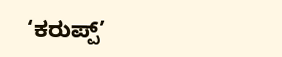‘ಕರುಪ್ಪ್’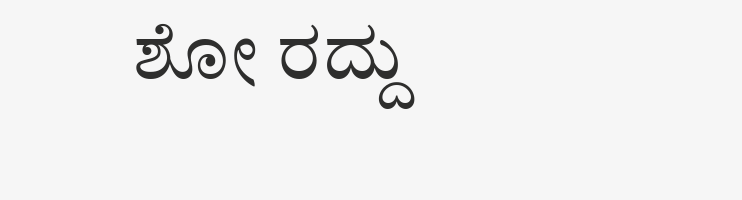ಶೋ ರದ್ದು